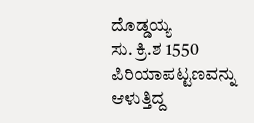ದೊಡ್ಡಯ್ಯ
ಸು. ಕ್ರಿ.ಶ 1550  ಪಿರಿಯಾಪಟ್ಟಣವನ್ನು ಆಳುತ್ತಿದ್ದ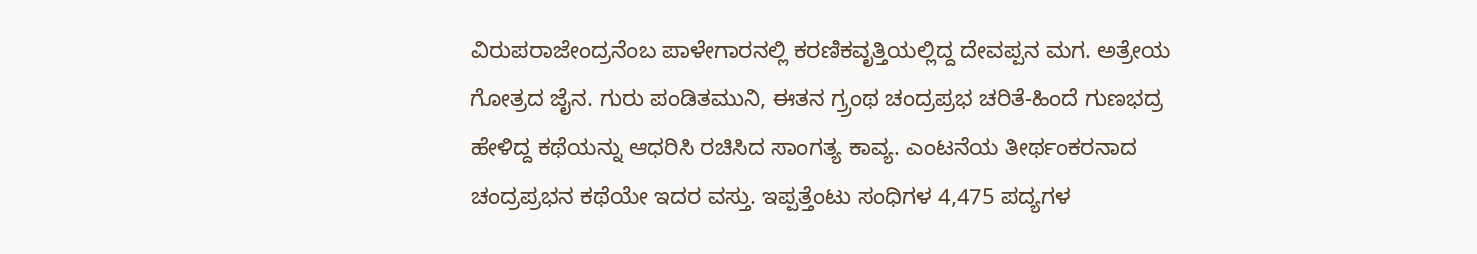ವಿರುಪರಾಜೇಂದ್ರನೆಂಬ ಪಾಳೇಗಾರನಲ್ಲಿ ಕರಣಿಕವೃತ್ತಿಯಲ್ಲಿದ್ದ ದೇವಪ್ಪನ ಮಗ. ಅತ್ರೇಯ ಗೋತ್ರದ ಜೈನ. ಗುರು ಪಂಡಿತಮುನಿ, ಈತನ ಗ್ರ್ರಂಥ ಚಂದ್ರಪ್ರಭ ಚರಿತೆ-ಹಿಂದೆ ಗುಣಭದ್ರ ಹೇಳಿದ್ದ ಕಥೆಯನ್ನು ಆಧರಿಸಿ ರಚಿಸಿದ ಸಾಂಗತ್ಯ ಕಾವ್ಯ. ಎಂಟನೆಯ ತೀರ್ಥಂಕರನಾದ ಚಂದ್ರಪ್ರಭನ ಕಥೆಯೇ ಇದರ ವಸ್ತು. ಇಪ್ಪತ್ತೆಂಟು ಸಂಧಿಗಳ 4,475 ಪದ್ಯಗಳ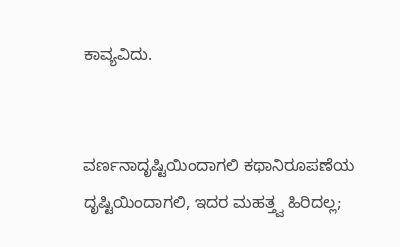ಕಾವ್ಯವಿದು.


ವರ್ಣನಾದೃಷ್ಟಿಯಿಂದಾಗಲಿ ಕಥಾನಿರೂಪಣೆಯ ದೃಷ್ಟಿಯಿಂದಾಗಲಿ, ಇದರ ಮಹತ್ತ್ವ ಹಿರಿದಲ್ಲ;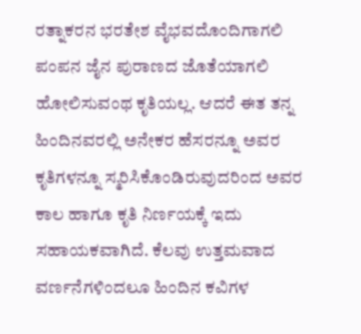ರತ್ನಾಕರನ ಭರತೇಶ ವೈಭವದೊಂದಿಗಾಗಲಿ ಪಂಪನ ಜೈನ ಪುರಾಣದ ಜೊತೆಯಾಗಲಿ ಹೋಲಿಸುವಂಥ ಕೃತಿಯಲ್ಲ. ಆದರೆ ಈತ ತನ್ನ ಹಿಂದಿನವರಲ್ಲಿ ಅನೇಕರ ಹೆಸರನ್ನೂ ಅವರ ಕೃತಿಗಳನ್ನೂ ಸ್ಮರಿಸಿಕೊಂಡಿರುವುದರಿಂದ ಅವರ ಕಾಲ ಹಾಗೂ ಕೃತಿ ನಿರ್ಣಯಕ್ಕೆ ಇದು ಸಹಾಯಕವಾಗಿದೆ. ಕೆಲವು ಉತ್ತಮವಾದ ವರ್ಣನೆಗಳಿಂದಲೂ ಹಿಂದಿನ ಕವಿಗಳ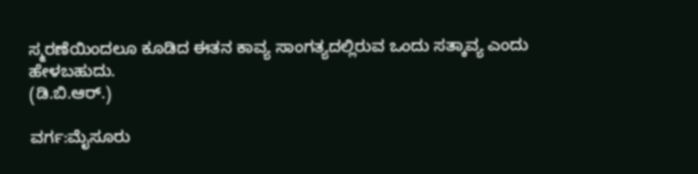ಸ್ಮರಣೆಯಿಂದಲೂ ಕೂಡಿದ ಈತನ ಕಾವ್ಯ ಸಾಂಗತ್ಯದಲ್ಲಿರುವ ಒಂದು ಸತ್ಕಾವ್ಯ ಎಂದು ಹೇಳಬಹುದು.
(ಡಿ.ಬಿ.ಆರ್.)

ವರ್ಗ:ಮೈಸೂರು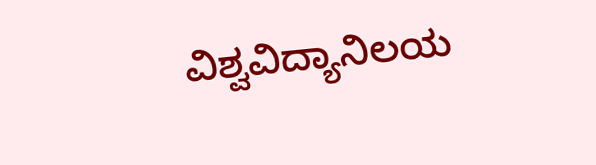ವಿಶ್ವವಿದ್ಯಾನಿಲಯ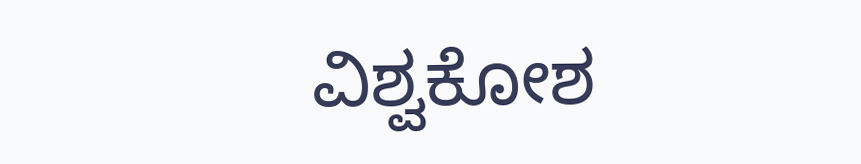ವಿಶ್ವಕೋಶ